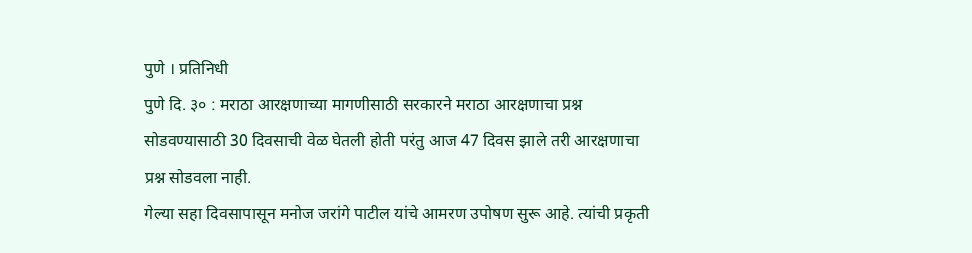पुणे । प्रतिनिधी
पुणे दि. ३० : मराठा आरक्षणाच्या मागणीसाठी सरकारने मराठा आरक्षणाचा प्रश्न सोडवण्यासाठी 30 दिवसाची वेळ घेतली होती परंतु आज 47 दिवस झाले तरी आरक्षणाचा प्रश्न सोडवला नाही.
गेल्या सहा दिवसापासून मनोज जरांगे पाटील यांचे आमरण उपोषण सुरू आहे. त्यांची प्रकृती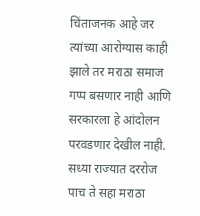चिंताजनक आहे जर त्यांच्या आरोग्यास काही झाले तर मराठा समाज गप्प बसणार नाही आणि सरकारला हे आंदोलन परवडणार देखील नाही.
सध्या राज्यात दररोज पाच ते सहा मराठा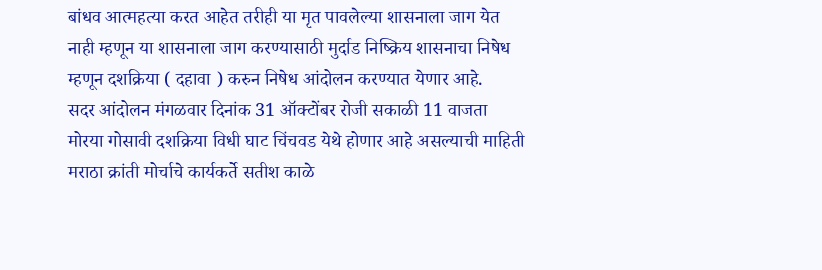बांधव आत्महत्या करत आहेत तरीही या मृत पावलेल्या शासनाला जाग येत नाही म्हणून या शासनाला जाग करण्यासाठी मुर्दाड निष्क्रिय शासनाचा निषेध म्हणून दशक्रिया ( दहावा ) करुन निषेध आंदोलन करण्यात येणार आहे.
सदर आंदोलन मंगळवार दिनांक 31 ऑक्टोंबर रोजी सकाळी 11 वाजता मोरया गोसावी दशक्रिया विधी घाट चिंचवड येथे होणार आहे असल्याची माहिती मराठा क्रांती मोर्चाचे कार्यकर्ते सतीश काळे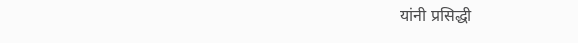यांनी प्रसिद्धी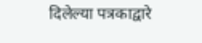दिलेल्या पत्रकाद्वारे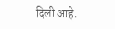दिली आहे.